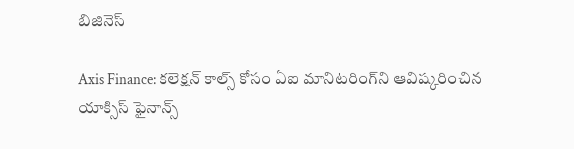బిజినెస్

Axis Finance: కలెక్షన్ కాల్స్ కోసం ఏఐ మానిటరింగ్‌ని ఆవిష్కరించిన యాక్సిస్ ఫైనాన్స్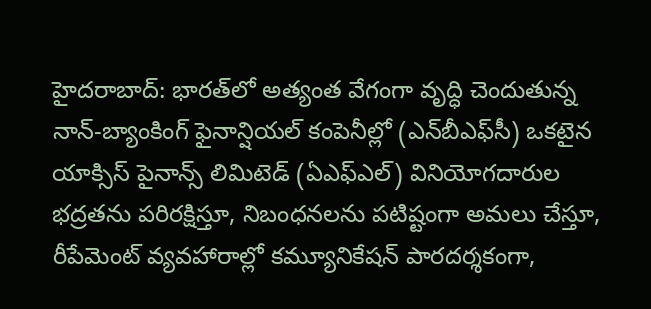హైదరాబాద్: భారత్‌లో అత్యంత వేగంగా వృద్ధి చెందుతున్న నాన్-బ్యాంకింగ్ ఫైనాన్షియల్ కంపెనీల్లో (ఎన్‌బీఎఫ్‌సీ) ఒకటైన యాక్సిస్ పైనాన్స్ లిమిటెడ్ (ఏఎఫ్ఎల్) వినియోగదారుల భద్రతను పరిరక్షిస్తూ, నిబంధనలను పటిష్టంగా అమలు చేస్తూ, రీపేమెంట్ వ్యవహారాల్లో కమ్యూనికేషన్ పారదర్శకంగా,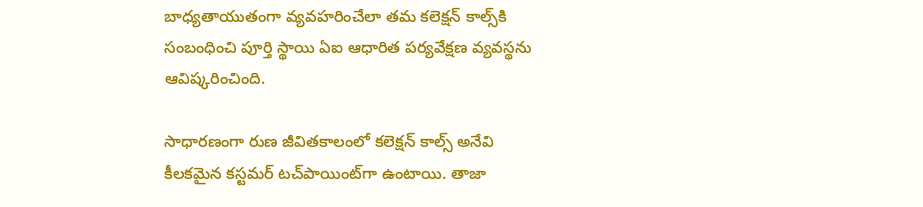బాధ్యతాయుతంగా వ్యవహరించేలా తమ కలెక్షన్ కాల్స్‌కి సంబంధించి పూర్తి స్థాయి ఏఐ ఆధారిత పర్యవేక్షణ వ్యవస్థను ఆవిష్కరించింది.

సాధారణంగా రుణ జీవితకాలంలో కలెక్షన్ కాల్స్ అనేవి కీలకమైన కస్టమర్ టచ్‌పాయింట్‌గా ఉంటాయి. తాజా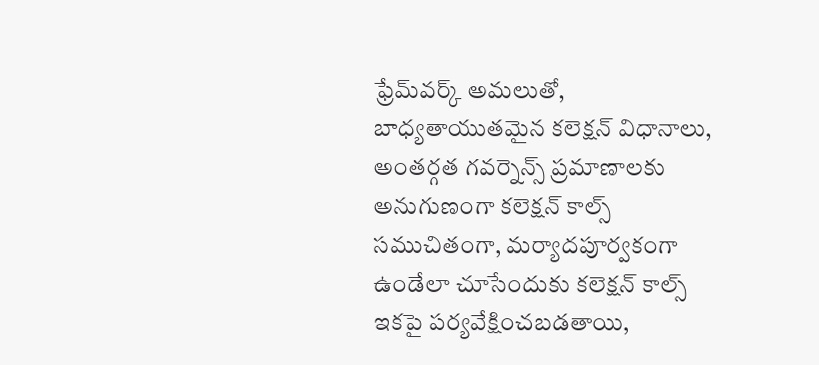ఫ్రేమ్‌వర్క్ అమలుతో, బాధ్యతాయుతమైన కలెక్షన్ విధానాలు, అంతర్గత గవర్నెన్స్ ప్రమాణాలకు అనుగుణంగా కలెక్షన్ కాల్స్ సముచితంగా, మర్యాదపూర్వకంగా ఉండేలా చూసేందుకు కలెక్షన్ కాల్స్ ఇకపై పర్యవేక్షించబడతాయి,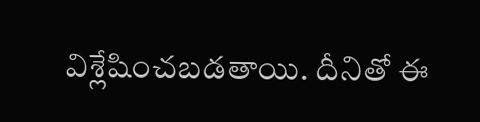విశ్లేషించబడతాయి. దీనితో ఈ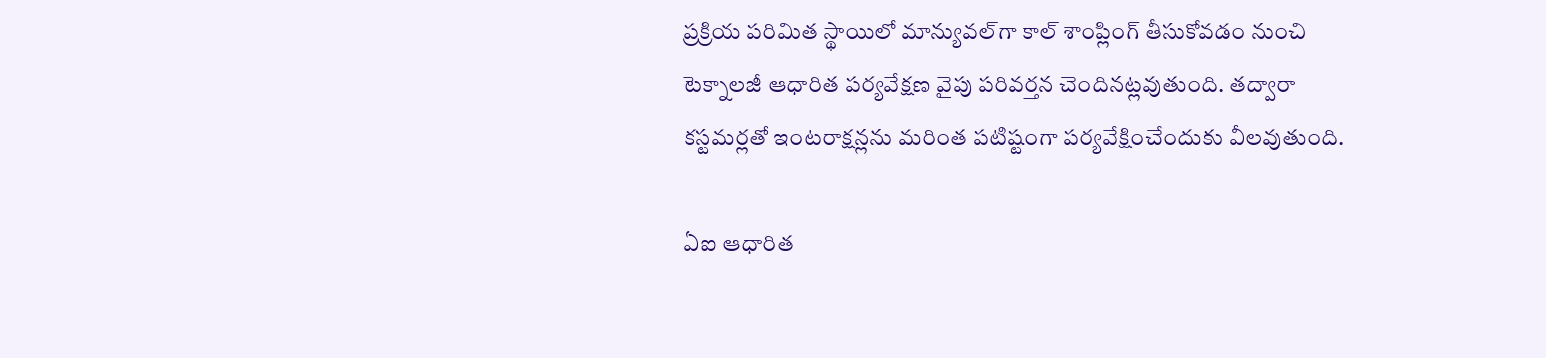ప్రక్రియ పరిమిత స్థాయిలో మాన్యువల్‌గా కాల్ శాంప్లింగ్ తీసుకోవడం నుంచి టెక్నాలజీ ఆధారిత పర్యవేక్షణ వైపు పరివర్తన చెందినట్లవుతుంది. తద్వారా కస్టమర్లతో ఇంటరాక్షన్లను మరింత పటిష్టంగా పర్యవేక్షించేందుకు వీలవుతుంది.

ఏఐ ఆధారిత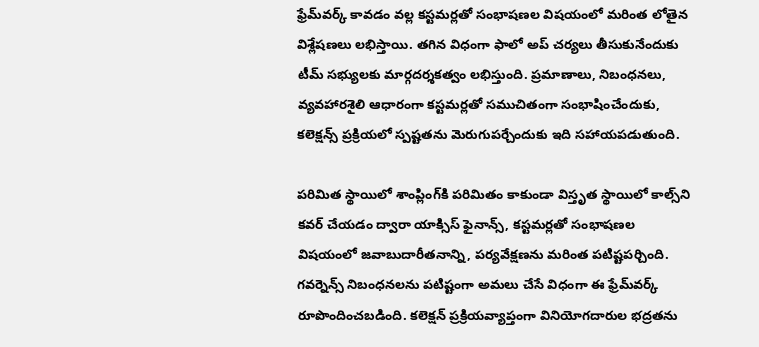ఫ్రేమ్‌వర్క్ కావడం వల్ల కస్టమర్లతో సంభాషణల విషయంలో మరింత లోతైన విశ్లేషణలు లభిస్తాయి. తగిన విధంగా ఫాలో అప్ చర్యలు తీసుకునేందుకు టీమ్ సభ్యులకు మార్గదర్శకత్వం లభిస్తుంది. ప్రమాణాలు, నిబంధనలు, వ్యవహారశైలి ఆధారంగా కస్టమర్లతో సముచితంగా సంభాషించేందుకు, కలెక్షన్స్ ప్రక్రియలో స్పష్టతను మెరుగుపర్చేందుకు ఇది సహాయపడుతుంది.

పరిమిత స్థాయిలో శాంప్లింగ్‌కి పరిమితం కాకుండా విస్తృత స్థాయిలో కాల్స్‌ని కవర్ చేయడం ద్వారా యాక్సిస్ ఫైనాన్స్, కస్టమర్లతో సంభాషణల విషయంలో జవాబుదారీతనాన్ని, పర్యవేక్షణను మరింత పటిష్టపర్చింది. గవర్నెన్స్ నిబంధనలను పటిష్టంగా అమలు చేసే విధంగా ఈ ఫ్రేమ్‌వర్క్ రూపొందించబడింది. కలెక్షన్ ప్రక్రియవ్యాప్తంగా వినియోగదారుల భద్రతను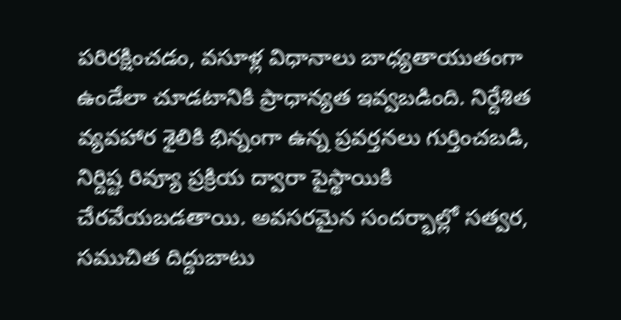పరిరక్షించడం, వసూళ్ల విధానాలు బాధ్యతాయుతంగా ఉండేలా చూడటానికి ప్రాధాన్యత ఇవ్వబడింది. నిర్దేశిత వ్యవహార శైలికి భిన్నంగా ఉన్న ప్రవర్తనలు గుర్తించబడి, నిర్దిష్ట రివ్యూ ప్రక్రియ ద్వారా పైస్థాయికి చేరవేయబడతాయి. అవసరమైన సందర్భాల్లో సత్వర, సముచిత దిద్దుబాటు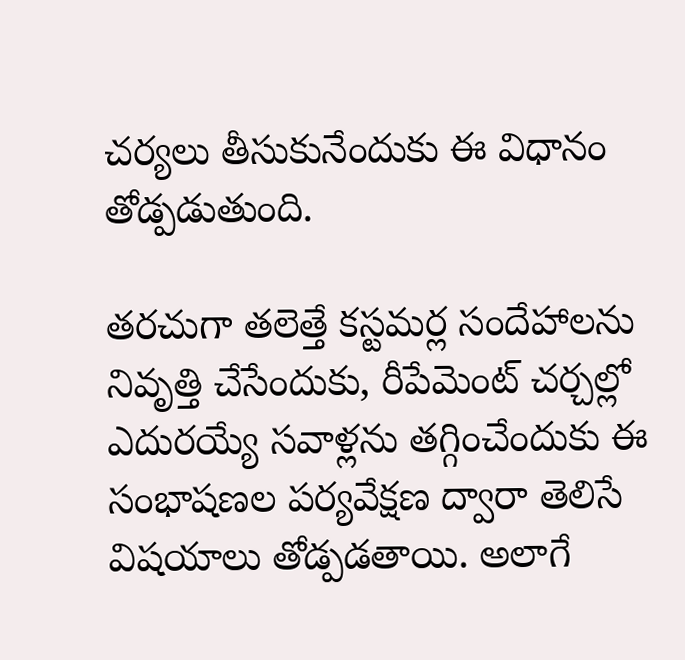చర్యలు తీసుకునేందుకు ఈ విధానం తోడ్పడుతుంది.

తరచుగా తలెత్తే కస్టమర్ల సందేహాలను నివృత్తి చేసేందుకు, రీపేమెంట్ చర్చల్లో ఎదురయ్యే సవాళ్లను తగ్గించేందుకు ఈ సంభాషణల పర్యవేక్షణ ద్వారా తెలిసే విషయాలు తోడ్పడతాయి. అలాగే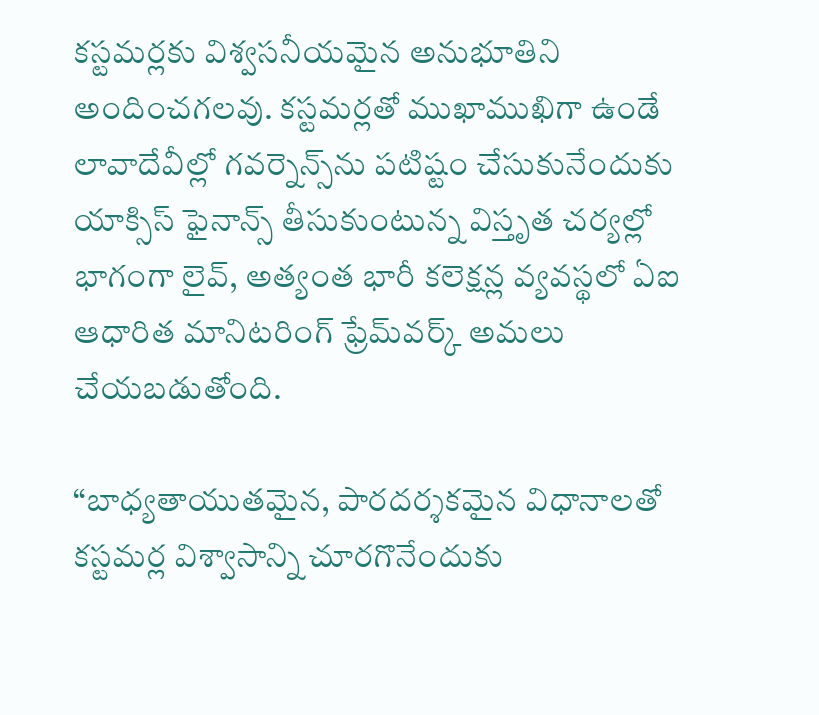కస్టమర్లకు విశ్వసనీయమైన అనుభూతిని అందించగలవు. కస్టమర్లతో ముఖాముఖిగా ఉండే లావాదేవీల్లో గవర్నెన్స్‌ను పటిష్టం చేసుకునేందుకు యాక్సిస్ ఫైనాన్స్ తీసుకుంటున్న విస్తృత చర్యల్లో భాగంగా లైవ్, అత్యంత భారీ కలెక్షన్ల వ్యవస్థలో ఏఐ ఆధారిత మానిటరింగ్ ఫ్రేమ్‌వర్క్ అమలు చేయబడుతోంది.

“బాధ్యతాయుతమైన, పారదర్శకమైన విధానాలతో కస్టమర్ల విశ్వాసాన్ని చూరగొనేందుకు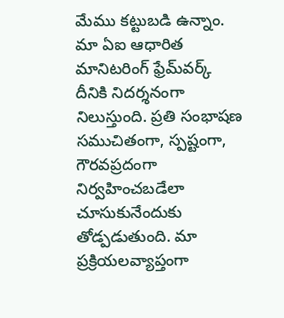మేము కట్టుబడి ఉన్నాం. మా ఏఐ ఆధారిత మానిటరింగ్ ఫ్రేమ్‌వర్క్ దీనికి నిదర్శనంగా నిలుస్తుంది. ప్రతి సంభాషణ సముచితంగా, స్పష్టంగా, గౌరవప్రదంగా నిర్వహించబడేలా చూసుకునేందుకు తోడ్పడుతుంది. మా ప్రక్రియలవ్యాప్తంగా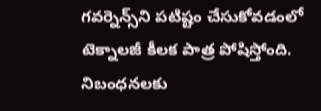గవర్నెన్స్‌ని పటిష్టం చేసుకోవడంలో టెక్నాలజీ కీలక పాత్ర పోషిస్తోంది. నిబంధనలకు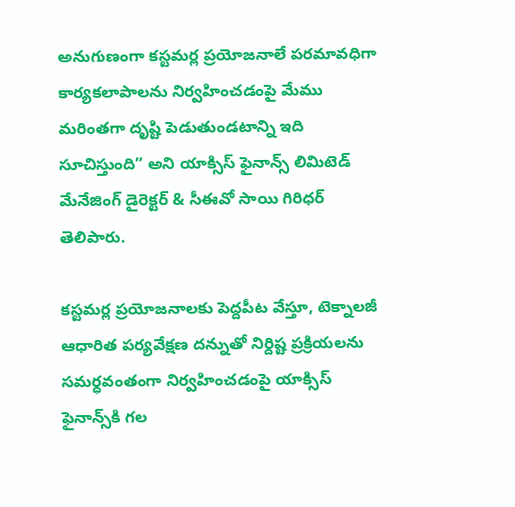అనుగుణంగా కస్టమర్ల ప్రయోజనాలే పరమావధిగా కార్యకలాపాలను నిర్వహించడంపై మేము మరింతగా దృష్టి పెడుతుండటాన్ని ఇది సూచిస్తుంది” అని యాక్సిస్ ఫైనాన్స్ లిమిటెడ్ మేనేజింగ్ డైరెక్టర్ & సీఈవో సాయి గిరిధర్ తెలిపారు.

కస్టమర్ల ప్రయోజనాలకు పెద్దపీట వేస్తూ, టెక్నాలజీ ఆధారిత పర్యవేక్షణ దన్నుతో నిర్దిష్ట ప్రక్రియలను సమర్ధవంతంగా నిర్వహించడంపై యాక్సిస్ ఫైనాన్స్‌కి గల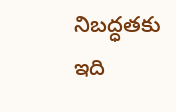నిబద్ధతకు ఇది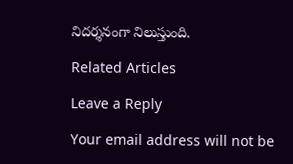నిదర్శనంగా నిలుస్తుంది.

Related Articles

Leave a Reply

Your email address will not be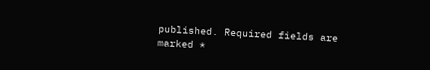published. Required fields are marked *